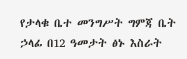የታላቁ ቤተ መንግሥት ግምጃ ቤት ኃላፊ በ12 ዓመታት ፅኑ እስራት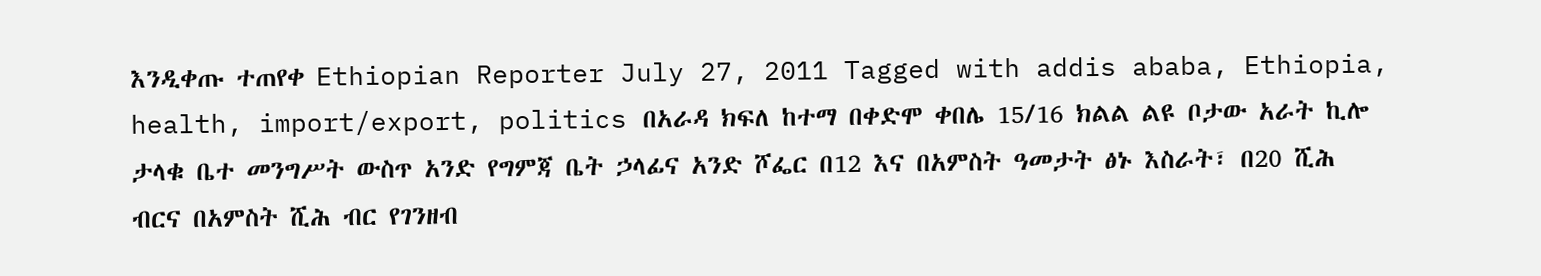እንዲቀጡ ተጠየቀ Ethiopian Reporter July 27, 2011 Tagged with addis ababa, Ethiopia, health, import/export, politics በአራዳ ክፍለ ከተማ በቀድሞ ቀበሌ 15/16 ክልል ልዩ ቦታው አራት ኪሎ ታላቁ ቤተ መንግሥት ውስጥ አንድ የግምጃ ቤት ኃላፊና አንድ ሾፌር በ12 እና በአምስት ዓመታት ፅኑ እስራት፣ በ20 ሺሕ ብርና በአምስት ሺሕ ብር የገንዘብ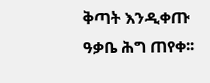ቅጣት እንዲቀጡ ዓቃቤ ሕግ ጠየቀ፡፡